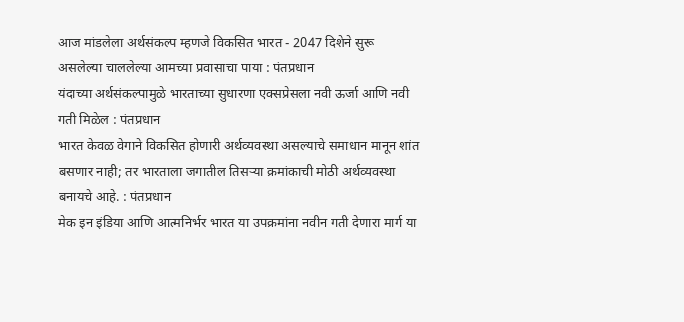आज मांडलेला अर्थसंकल्प म्हणजे विकसित भारत - 2047 दिशेने सुरू असलेल्या चाललेल्या आमच्या प्रवासाचा पाया : पंतप्रधान
यंदाच्या अर्थसंकल्पामुळे भारताच्या सुधारणा एक्सप्रेसला नवी ऊर्जा आणि नवी गती मिळेल : पंतप्रधान
भारत केवळ वेगाने विकसित होणारी अर्थव्यवस्था असल्याचे समाधान मानून शांत बसणार नाही; तर भारताला जगातील तिसऱ्या क्रमांकाची मोठी अर्थव्यवस्था बनायचे आहे. : पंतप्रधान
मेक इन इंडिया आणि आत्मनिर्भर भारत या उपक्रमांना नवीन गती देणारा मार्ग या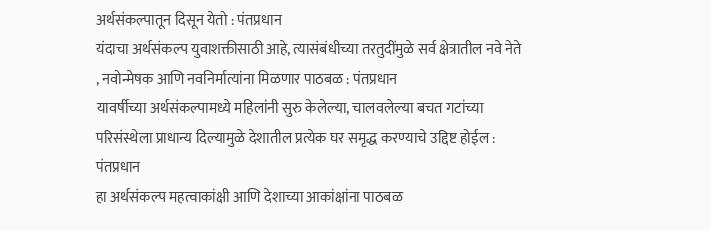अर्थसंकल्पातून दिसून येतो : पंतप्रधान
यंदाचा अर्थसंकल्प युवाशक्तीसाठी आहे, त्यासंबंधीच्या तरतुदींमुळे सर्व क्षेत्रातील नवे नेते , नवोन्मेषक आणि नवनिर्मात्यांना मिळणार पाठबळ : पंतप्रधान
यावर्षीच्या अर्थसंकल्पामध्ये महिलांनी सुरु केलेल्या, चालवलेल्या बचत गटांच्या परिसंस्थेला प्राधान्य दिल्यामुळे देशातील प्रत्येक घर समृद्ध करण्‍याचे उद्दिष्ट होईल : पंतप्रधान
हा अर्थसंकल्प महत्वाकांक्षी आणि देशाच्या आकांक्षांना पाठबळ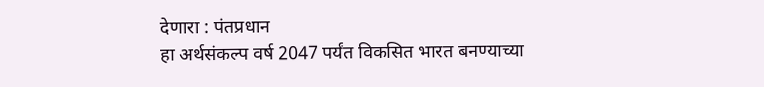देणारा : पंतप्रधान
हा अर्थसंकल्प वर्ष 2047 पर्यंत विकसित भारत बनण्याच्या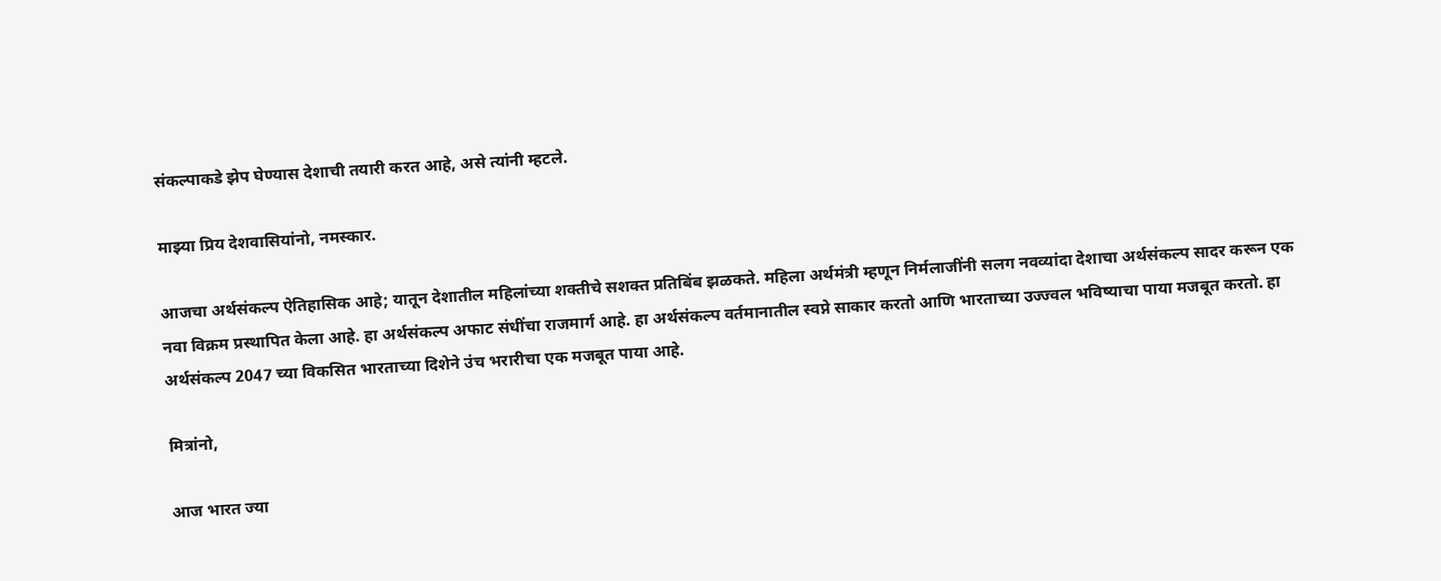संकल्पाकडे झेप घेण्यास देशाची तयारी करत आहे, असे त्यांनी म्हटले.

माझ्या प्रिय देशवासियांनो, नमस्कार.

आजचा अर्थसंकल्प ऐतिहासिक आहे; यातून देशातील महिलांच्या शक्तीचे सशक्त प्रतिबिंब झळकते. महिला अर्थमंत्री म्हणून निर्मलाजींनी सलग नवव्यांदा देशाचा अर्थसंकल्प सादर करून एक नवा विक्रम प्रस्थापित केला आहे. हा अर्थसंकल्प अफाट संधींचा राजमार्ग आहे. हा अर्थसंकल्प वर्तमानातील स्वप्ने साकार करतो आणि भारताच्या उज्ज्वल भविष्याचा पाया मजबूत करतो. हा अर्थसंकल्प 2047 च्या विकसित भारताच्या दिशेने उंच भरारीचा एक मजबूत पाया आहे.

मित्रांनो,

आज भारत ज्या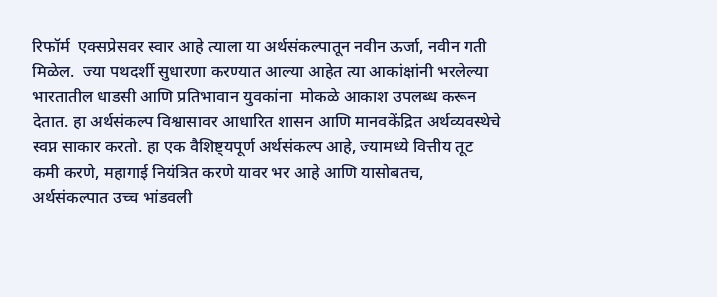रिफॉर्म  एक्सप्रेसवर स्वार आहे त्याला या अर्थसंकल्पातून नवीन ऊर्जा, नवीन गती मिळेल.  ज्या पथदर्शी सुधारणा करण्यात आल्या आहेत त्या आकांक्षांनी भरलेल्या भारतातील धाडसी आणि प्रतिभावान युवकांना  मोकळे आकाश उपलब्ध करून देतात. हा अर्थसंकल्प विश्वासावर आधारित शासन आणि मानवकेंद्रित अर्थव्यवस्थेचे स्वप्न साकार करतो. हा एक वैशिष्ट्यपूर्ण अर्थसंकल्प आहे, ज्यामध्ये वित्तीय तूट कमी करणे, महागाई नियंत्रित करणे यावर भर आहे आणि यासोबतच, अर्थसंकल्पात उच्च भांडवली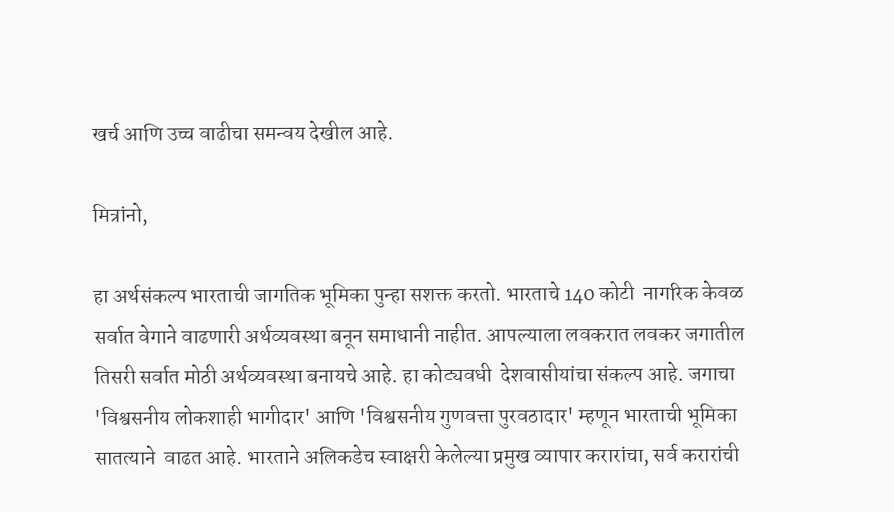खर्च आणि उच्च वाढीचा समन्वय देखील आहे.

मित्रांनो,

हा अर्थसंकल्प भारताची जागतिक भूमिका पुन्हा सशक्त करतो. भारताचे 140 कोटी  नागरिक केवळ सर्वात वेगाने वाढणारी अर्थव्यवस्था बनून समाधानी नाहीत. आपल्याला लवकरात लवकर जगातील तिसरी सर्वात मोठी अर्थव्यवस्था बनायचे आहे. हा कोट्यवधी  देशवासीयांचा संकल्प आहे. जगाचा 'विश्वसनीय लोकशाही भागीदार' आणि 'विश्वसनीय गुणवत्ता पुरवठादार' म्हणून भारताची भूमिका सातत्याने  वाढत आहे. भारताने अलिकडेच स्वाक्षरी केलेल्या प्रमुख व्यापार करारांचा, सर्व करारांची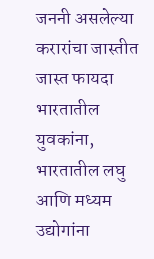जननी असलेल्या करारांचा जास्तीत जास्त फायदा भारतातील युवकांना, भारतातील लघु आणि मध्यम उद्योगांना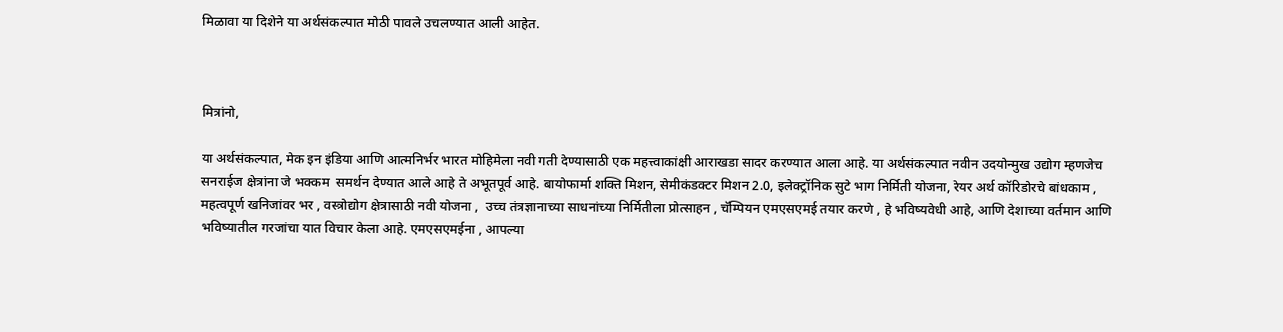मिळावा या दिशेने या अर्थसंकल्पात मोठी पावले उचलण्यात आली आहेत.



मित्रांनो,

या अर्थसंकल्पात, मेक इन इंडिया आणि आत्मनिर्भर भारत मोहिमेला नवी गती देण्यासाठी एक महत्त्वाकांक्षी आराखडा सादर करण्यात आला आहे. या अर्थसंकल्पात नवीन उदयोन्मुख उद्योग म्हणजेच सनराईज क्षेत्रांना जे भक्कम  समर्थन देण्यात आले आहे ते अभूतपूर्व आहे. बायोफार्मा शक्ति मिशन, सेमीकंडक्टर मिशन 2.0, इलेक्ट्रॉनिक सुटे भाग निर्मिती योजना, रेयर अर्थ कॉरिडोरचे बांधकाम , महत्वपूर्ण खनिजांवर भर , वस्त्रोद्योग क्षेत्रासाठी नवी योजना ,  उच्च तंत्रज्ञानाच्या साधनांच्या निर्मितीला प्रोत्साहन , चॅम्पियन एमएसएमई तयार करणे , हे भविष्यवेधी आहे, आणि देशाच्या वर्तमान आणि भविष्यातील गरजांचा यात विचार केला आहे. एमएसएमईना , आपल्या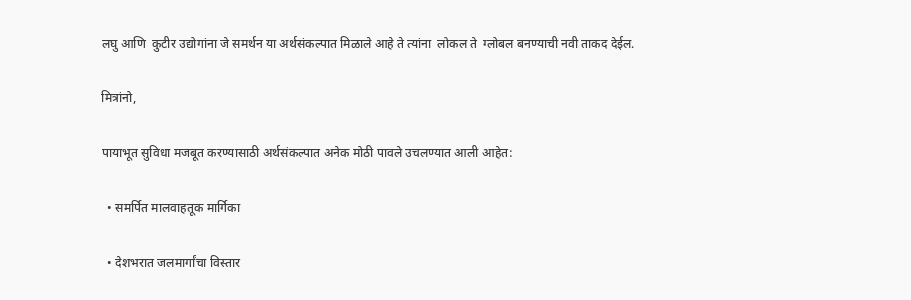लघु आणि  कुटीर उद्योगांना जे समर्थन या अर्थसंकल्पात मिळाले आहे ते त्यांना  लोकल ते  ग्लोबल बनण्याची नवी ताकद देईल.

मित्रांनो,

पायाभूत सुविधा मजबूत करण्यासाठी अर्थसंकल्पात अनेक मोठी पावले उचलण्यात आली आहेत:

  • समर्पित मालवाहतूक मार्गिका

  • देशभरात जलमार्गांचा विस्तार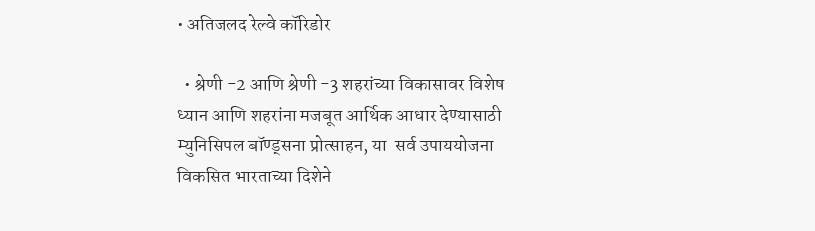• अतिजलद रेल्वे कॉरिडोर

  • श्रेणी -2 आणि श्रेणी -3 शहरांच्या विकासावर विशेष ध्यान आणि शहरांना मजबूत आर्थिक आधार देण्यासाठी म्युनिसिपल बॉण्ड्सना प्रोत्साहन, या  सर्व उपाययोजना  विकसित भारताच्या दिशेने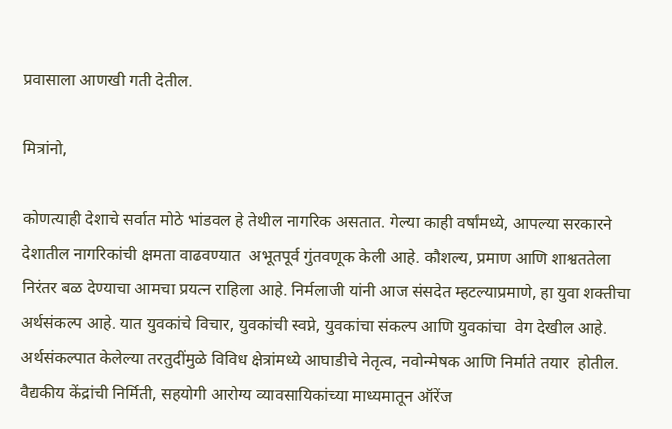प्रवासाला आणखी गती देतील.

मित्रांनो,

कोणत्याही देशाचे सर्वात मोठे भांडवल हे तेथील नागरिक असतात. गेल्या काही वर्षांमध्ये, आपल्या सरकारने देशातील नागरिकांची क्षमता वाढवण्यात  अभूतपूर्व गुंतवणूक केली आहे. कौशल्य, प्रमाण आणि शाश्वततेला निरंतर बळ देण्याचा आमचा प्रयत्न राहिला आहे. निर्मलाजी यांनी आज संसदेत म्हटल्याप्रमाणे, हा युवा शक्तीचा  अर्थसंकल्प आहे. यात युवकांचे विचार, युवकांची स्वप्ने, युवकांचा संकल्प आणि युवकांचा  वेग देखील आहे. अर्थसंकल्पात केलेल्या तरतुदींमुळे विविध क्षेत्रांमध्ये आघाडीचे नेतृत्व, नवोन्मेषक आणि निर्माते तयार  होतील. वैद्यकीय केंद्रांची निर्मिती, सहयोगी आरोग्य व्यावसायिकांच्या माध्यमातून ऑरेंज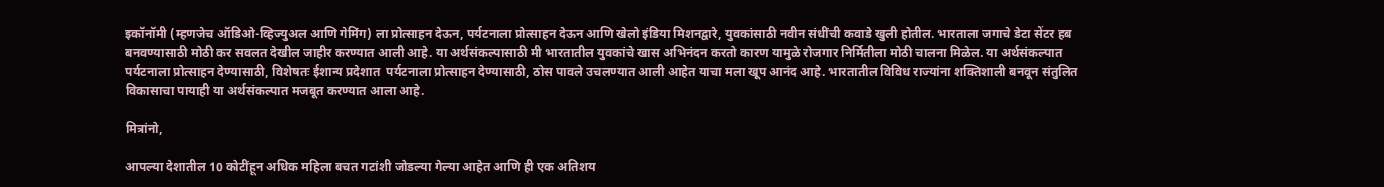इकॉनॉमी (म्हणजेच ऑडिओ-व्हिज्युअल आणि गेमिंग) ला प्रोत्साहन देऊन, पर्यटनाला प्रोत्साहन देऊन आणि खेलो इंडिया मिशनद्वारे, युवकांसाठी नवीन संधींची कवाडे खुली होतील. भारताला जगाचे डेटा सेंटर हब बनवण्यासाठी मोठी कर सवलत देखील जाहीर करण्यात आली आहे. या अर्थसंकल्पासाठी मी भारतातील युवकांचे खास अभिनंदन करतो कारण यामुळे रोजगार निर्मितीला मोठी चालना मिळेल. या अर्थसंकल्पात पर्यटनाला प्रोत्साहन देण्यासाठी, विशेषतः ईशान्य प्रदेशात  पर्यटनाला प्रोत्साहन देण्यासाठी, ठोस पावले उचलण्यात आली आहेत याचा मला खूप आनंद आहे. भारतातील विविध राज्यांना शक्तिशाली बनवून संतुलित विकासाचा पायाही या अर्थसंकल्पात मजबूत करण्यात आला आहे.

मित्रांनो,

आपल्या देशातील 10 कोटींहून अधिक महिला बचत गटांशी जोडल्या गेल्या आहेत आणि ही एक अतिशय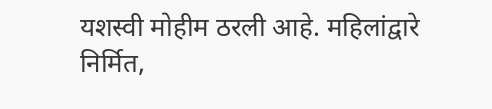यशस्वी मोहीम ठरली आहे. महिलांद्वारे निर्मित,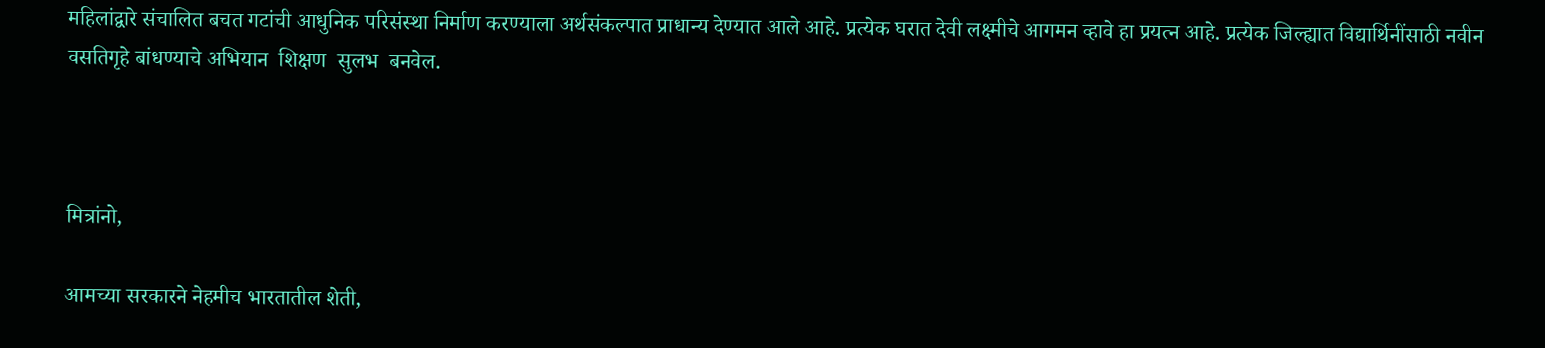महिलांद्वारे संचालित बचत गटांची आधुनिक परिसंस्था निर्माण करण्याला अर्थसंकल्पात प्राधान्य देण्यात आले आहे. प्रत्येक घरात देवी लक्ष्मीचे आगमन व्हावे हा प्रयत्न आहे. प्रत्येक जिल्ह्यात विद्यार्थिनींसाठी नवीन वसतिगृहे बांधण्याचे अभियान  शिक्षण  सुलभ  बनवेल.



मित्रांनो,

आमच्या सरकारने नेहमीच भारतातील शेती,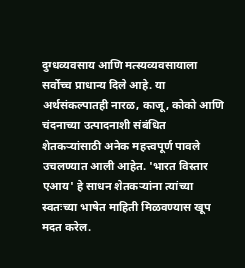दुग्धव्यवसाय आणि मत्स्यव्यवसायाला सर्वोच्च प्राधान्य दिले आहे. या अर्थसंकल्पातही नारळ, काजू, कोको आणि चंदनाच्या उत्पादनाशी संबंधित शेतकऱ्यांसाठी अनेक महत्त्वपूर्ण पावले उचलण्यात आली आहेत. 'भारत विस्तार एआय' हे साधन शेतकऱ्यांना त्यांच्या स्वतःच्या भाषेत माहिती मिळवण्यास खूप मदत करेल.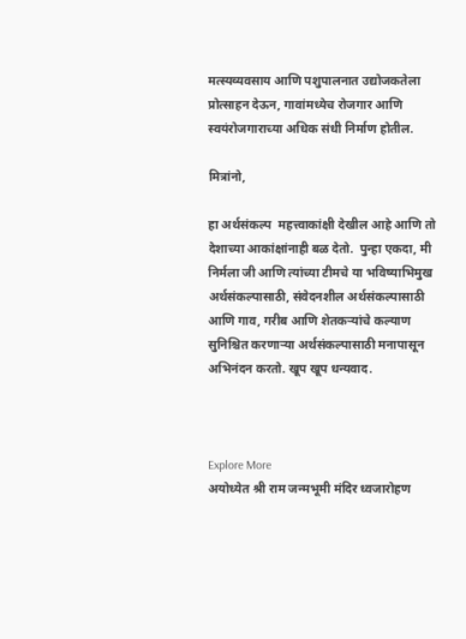मत्स्यव्यवसाय आणि पशुपालनात उद्योजकतेला प्रोत्साहन देऊन, गावांमध्येच रोजगार आणि स्वयंरोजगाराच्या अधिक संधी निर्माण होतील.

मित्रांनो,

हा अर्थसंकल्प  महत्त्वाकांक्षी देखील आहे आणि तो देशाच्या आकांक्षांनाही बळ देतो.  पुन्हा एकदा, मी निर्मला जी आणि त्यांच्या टीमचे या भविष्याभिमुख अर्थसंकल्पासाठी, संवेदनशील अर्थसंकल्पासाठी आणि गाव, गरीब आणि शेतकऱ्यांचे कल्याण सुनिश्चित करणाऱ्या अर्थसंकल्पासाठी मनापासून अभिनंदन करतो. खूप खूप धन्यवाद.



Explore More
अयोध्येत श्री राम जन्मभूमी मंदिर ध्वजारोहण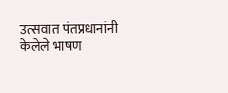उत्सवात पंतप्रधानांनी केलेले भाषण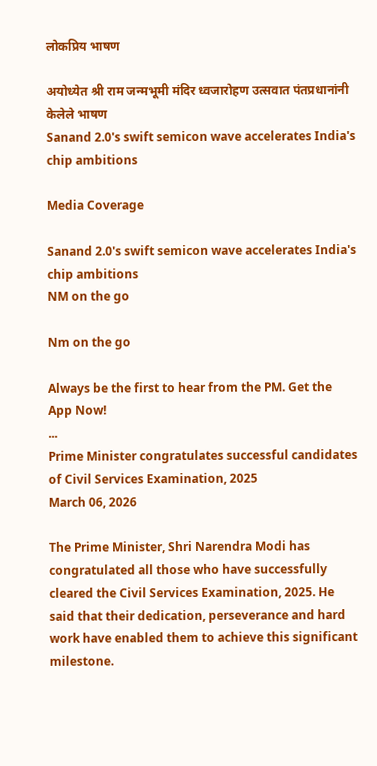लोकप्रिय भाषण

अयोध्येत श्री राम जन्मभूमी मंदिर ध्वजारोहण उत्सवात पंतप्रधानांनी केलेले भाषण
Sanand 2.0's swift semicon wave accelerates India's chip ambitions

Media Coverage

Sanand 2.0's swift semicon wave accelerates India's chip ambitions
NM on the go

Nm on the go

Always be the first to hear from the PM. Get the App Now!
...
Prime Minister congratulates successful candidates of Civil Services Examination, 2025
March 06, 2026

The Prime Minister, Shri Narendra Modi has congratulated all those who have successfully cleared the Civil Services Examination, 2025. He said that their dedication, perseverance and hard work have enabled them to achieve this significant milestone.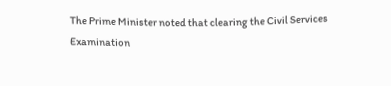The Prime Minister noted that clearing the Civil Services Examination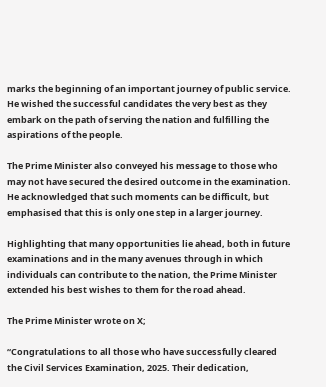marks the beginning of an important journey of public service. He wished the successful candidates the very best as they embark on the path of serving the nation and fulfilling the aspirations of the people.

The Prime Minister also conveyed his message to those who may not have secured the desired outcome in the examination. He acknowledged that such moments can be difficult, but emphasised that this is only one step in a larger journey.

Highlighting that many opportunities lie ahead, both in future examinations and in the many avenues through in which individuals can contribute to the nation, the Prime Minister extended his best wishes to them for the road ahead.

The Prime Minister wrote on X;

“Congratulations to all those who have successfully cleared the Civil Services Examination, 2025. Their dedication,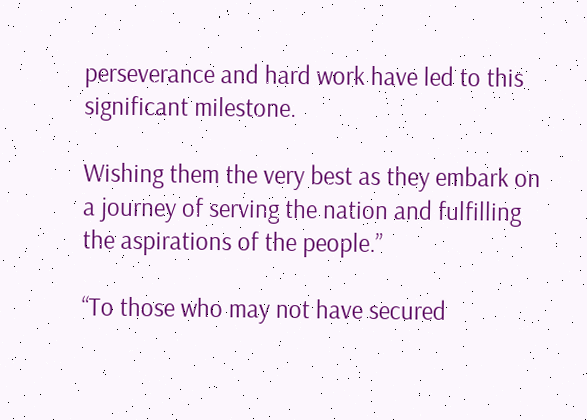perseverance and hard work have led to this significant milestone.

Wishing them the very best as they embark on a journey of serving the nation and fulfilling the aspirations of the people.”

“To those who may not have secured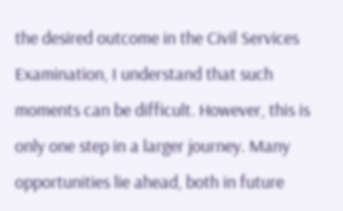the desired outcome in the Civil Services Examination, I understand that such moments can be difficult. However, this is only one step in a larger journey. Many opportunities lie ahead, both in future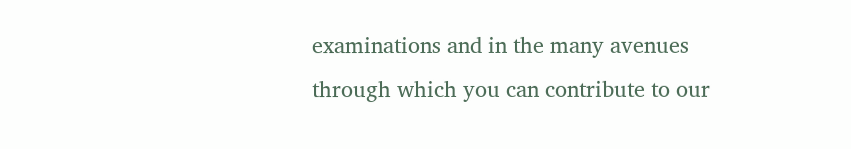examinations and in the many avenues through which you can contribute to our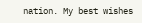nation. My best wishes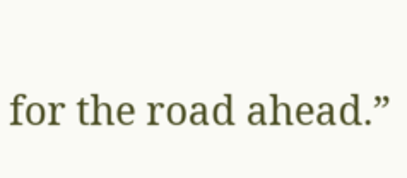for the road ahead.”